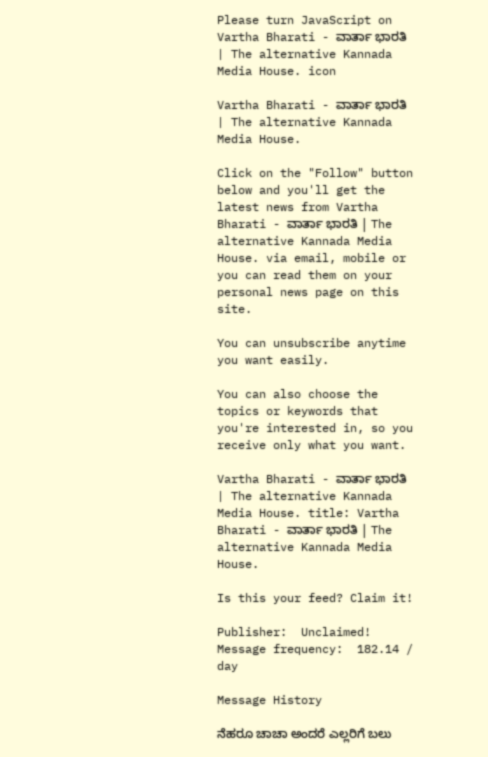Please turn JavaScript on
Vartha Bharati - ವಾರ್ತಾ ಭಾರತಿ | The alternative Kannada Media House. icon

Vartha Bharati - ವಾರ್ತಾ ಭಾರತಿ | The alternative Kannada Media House.

Click on the "Follow" button below and you'll get the latest news from Vartha Bharati - ವಾರ್ತಾ ಭಾರತಿ | The alternative Kannada Media House. via email, mobile or you can read them on your personal news page on this site.

You can unsubscribe anytime you want easily.

You can also choose the topics or keywords that you're interested in, so you receive only what you want.

Vartha Bharati - ವಾರ್ತಾ ಭಾರತಿ | The alternative Kannada Media House. title: Vartha Bharati - ವಾರ್ತಾ ಭಾರತಿ | The alternative Kannada Media House.

Is this your feed? Claim it!

Publisher:  Unclaimed!
Message frequency:  182.14 / day

Message History

ನೆಹರೂ ಚಾಚಾ ಅಂದರೆ ಎಲ್ಲರಿಗೆ ಬಲು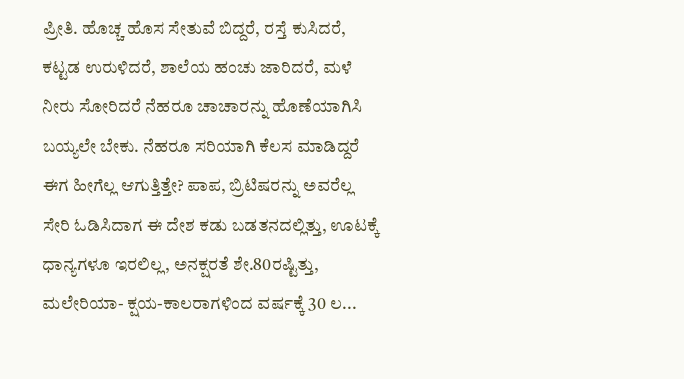ಪ್ರೀತಿ. ಹೊಚ್ಚ ಹೊಸ ಸೇತುವೆ ಬಿದ್ದರೆ, ರಸ್ತೆ ಕುಸಿದರೆ, ಕಟ್ಟಡ ಉರುಳಿದರೆ, ಶಾಲೆಯ ಹಂಚು ಜಾರಿದರೆ, ಮಳೆ ನೀರು ಸೋರಿದರೆ ನೆಹರೂ ಚಾಚಾರನ್ನು ಹೊಣೆಯಾಗಿಸಿ ಬಯ್ಯಲೇ ಬೇಕು. ನೆಹರೂ ಸರಿಯಾಗಿ ಕೆಲಸ ಮಾಡಿದ್ದರೆ ಈಗ ಹೀಗೆಲ್ಲ ಆಗುತ್ತಿತ್ತೇ? ಪಾಪ, ಬ್ರಿಟಿಷರನ್ನು ಅವರೆಲ್ಲ ಸೇರಿ ಓಡಿಸಿದಾಗ ಈ ದೇಶ ಕಡು ಬಡತನದಲ್ಲಿತ್ತು, ಊಟಕ್ಕೆ ಧಾನ್ಯಗಳೂ ಇರಲಿಲ್ಲ, ಅನಕ್ಷರತೆ ಶೇ.80ರಷ್ಟಿತ್ತು, ಮಲೇರಿಯಾ- ಕ್ಷಯ-ಕಾಲರಾಗಳಿಂದ ವರ್ಷಕ್ಕೆ 30 ಲ...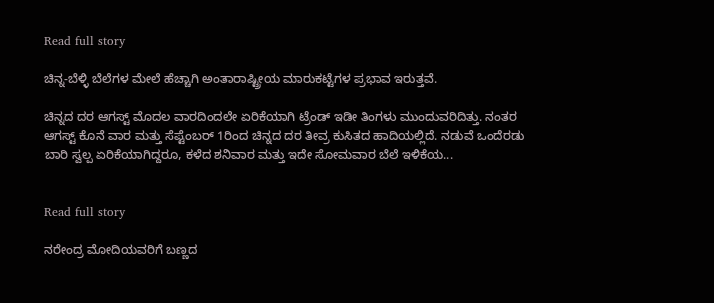Read full story

ಚಿನ್ನ-ಬೆಳ್ಳಿ ಬೆಲೆಗಳ ಮೇಲೆ ಹೆಚ್ಚಾಗಿ ಅಂತಾರಾಷ್ಟ್ರೀಯ ಮಾರುಕಟ್ಟೆಗಳ ಪ್ರಭಾವ ಇರುತ್ತವೆ.

ಚಿನ್ನದ ದರ ಆಗಸ್ಟ್ ಮೊದಲ ವಾರದಿಂದಲೇ ಏರಿಕೆಯಾಗಿ ಟ್ರೆಂಡ್ ಇಡೀ ತಿಂಗಳು ಮುಂದುವರಿದಿತ್ತು. ನಂತರ ಆಗಸ್ಟ್ ಕೊನೆ ವಾರ ಮತ್ತು ಸೆಪ್ಟೆಂಬರ್ 1ರಿಂದ ಚಿನ್ನದ ದರ ತೀವ್ರ ಕುಸಿತದ ಹಾದಿಯಲ್ಲಿದೆ. ನಡುವೆ ಒಂದೆರಡು ಬಾರಿ ಸ್ವಲ್ಪ ಏರಿಕೆಯಾಗಿದ್ದರೂ, ಕಳೆದ ಶನಿವಾರ ಮತ್ತು ಇದೇ ಸೋಮವಾರ ಬೆಲೆ ಇಳಿಕೆಯ...


Read full story

ನರೇಂದ್ರ ಮೋದಿಯವರಿಗೆ ಬಣ್ಣದ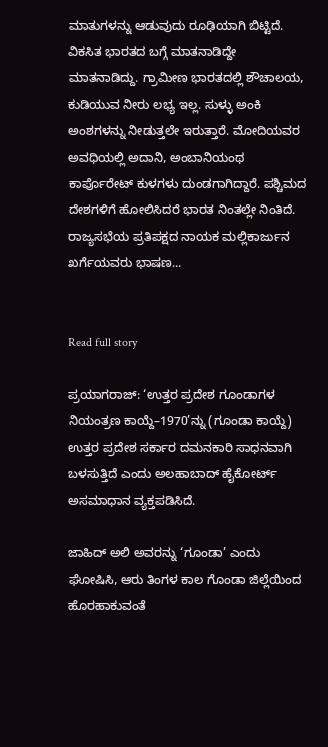ಮಾತುಗಳನ್ನು ಆಡುವುದು ರೂಢಿಯಾಗಿ ಬಿಟ್ಟಿದೆ. ವಿಕಸಿತ ಭಾರತದ ಬಗ್ಗೆ ಮಾತನಾಡಿದ್ದೇ ಮಾತನಾಡಿದ್ದು. ಗ್ರಾಮೀಣ ಭಾರತದಲ್ಲಿ ಶೌಚಾಲಯ, ಕುಡಿಯುವ ನೀರು ಲಭ್ಯ ಇಲ್ಲ. ಸುಳ್ಳು ಅಂಕಿ ಅಂಶಗಳನ್ನು ನೀಡುತ್ತಲೇ ಇರುತ್ತಾರೆ. ಮೋದಿಯವರ ಅವಧಿಯಲ್ಲಿ ಅದಾನಿ, ಅಂಬಾನಿಯಂಥ ಕಾರ್ಪೊರೇಟ್ ಕುಳಗಳು ದುಂಡಗಾಗಿದ್ದಾರೆ. ಪಶ್ಚಿಮದ ದೇಶಗಳಿಗೆ ಹೋಲಿಸಿದರೆ ಭಾರತ ನಿಂತಲ್ಲೇ ನಿಂತಿದೆ. ರಾಜ್ಯಸಭೆಯ ಪ್ರತಿಪಕ್ಷದ ನಾಯಕ ಮಲ್ಲಿಕಾರ್ಜುನ ಖರ್ಗೆಯವರು ಭಾಷಣ...


Read full story

ಪ್ರಯಾಗರಾಜ್: ‘ಉತ್ತರ ಪ್ರದೇಶ ಗೂಂಡಾಗಳ ನಿಯಂತ್ರಣ ಕಾಯ್ದೆ–1970’ನ್ನು (ಗೂಂಡಾ ಕಾಯ್ದೆ) ಉತ್ತರ ಪ್ರದೇಶ ಸರ್ಕಾರ ದಮನಕಾರಿ ಸಾಧನವಾಗಿ ಬಳಸುತ್ತಿದೆ ಎಂದು ಅಲಹಾಬಾದ್ ಹೈಕೋರ್ಟ್ ಅಸಮಾಧಾನ ವ್ಯಕ್ತಪಡಿಸಿದೆ.

ಜಾಹಿದ್ ಅಲಿ ಅವರನ್ನು ‘ಗೂಂಡಾ’ ಎಂದು ಘೋಷಿಸಿ, ಆರು ತಿಂಗಳ ಕಾಲ ಗೊಂಡಾ ಜಿಲ್ಲೆಯಿಂದ ಹೊರಹಾಕುವಂತೆ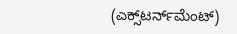(ಎಕ್ಸ್‌ಟರ್ನ್‌ಮೆಂಟ್)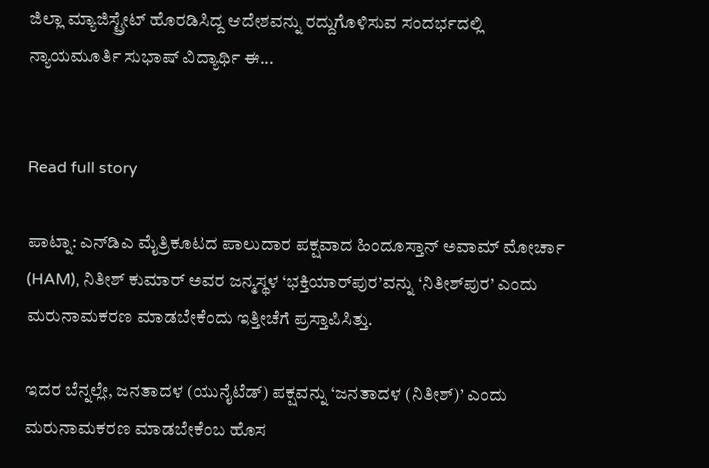ಜಿಲ್ಲಾ ಮ್ಯಾಜಿಸ್ಟ್ರೇಟ್ ಹೊರಡಿಸಿದ್ದ ಆದೇಶವನ್ನು ರದ್ದುಗೊಳಿಸುವ ಸಂದರ್ಭದಲ್ಲಿ ನ್ಯಾಯಮೂರ್ತಿ ಸುಭಾಷ್ ವಿದ್ಯಾರ್ಥಿ ಈ...


Read full story

ಪಾಟ್ನಾ: ಎನ್‌ಡಿಎ ಮೈತ್ರಿಕೂಟದ ಪಾಲುದಾರ ಪಕ್ಷವಾದ ಹಿಂದೂಸ್ತಾನ್ ಅವಾಮ್ ಮೋರ್ಚಾ (HAM), ನಿತೀಶ್ ಕುಮಾರ್ ಅವರ ಜನ್ಮಸ್ಥಳ ‘ಭಕ್ತಿಯಾರ್‌ಪುರ’ವನ್ನು ‘ನಿತೀಶ್‌ಪುರ’ ಎಂದು ಮರುನಾಮಕರಣ ಮಾಡಬೇಕೆಂದು ಇತ್ತೀಚೆಗೆ ಪ್ರಸ್ತಾಪಿಸಿತ್ತು.

ಇದರ ಬೆನ್ನಲ್ಲೇ, ಜನತಾದಳ (ಯುನೈಟೆಡ್) ಪಕ್ಷವನ್ನು ‘ಜನತಾದಳ (ನಿತೀಶ್)’ ಎಂದು ಮರುನಾಮಕರಣ ಮಾಡಬೇಕೆಂಬ ಹೊಸ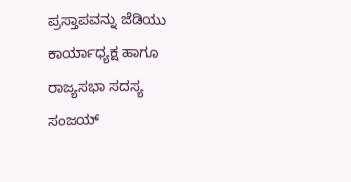ಪ್ರಸ್ತಾಪವನ್ನು ಜೆಡಿಯು ಕಾರ್ಯಾಧ್ಯಕ್ಷ ಹಾಗೂ ರಾಜ್ಯಸಭಾ ಸದಸ್ಯ ಸಂಜಯ್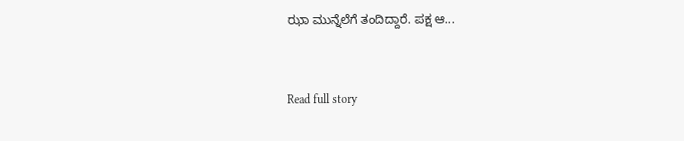ಝಾ ಮುನ್ನೆಲೆಗೆ ತಂದಿದ್ದಾರೆ. ಪಕ್ಷ ಆ...


Read full story